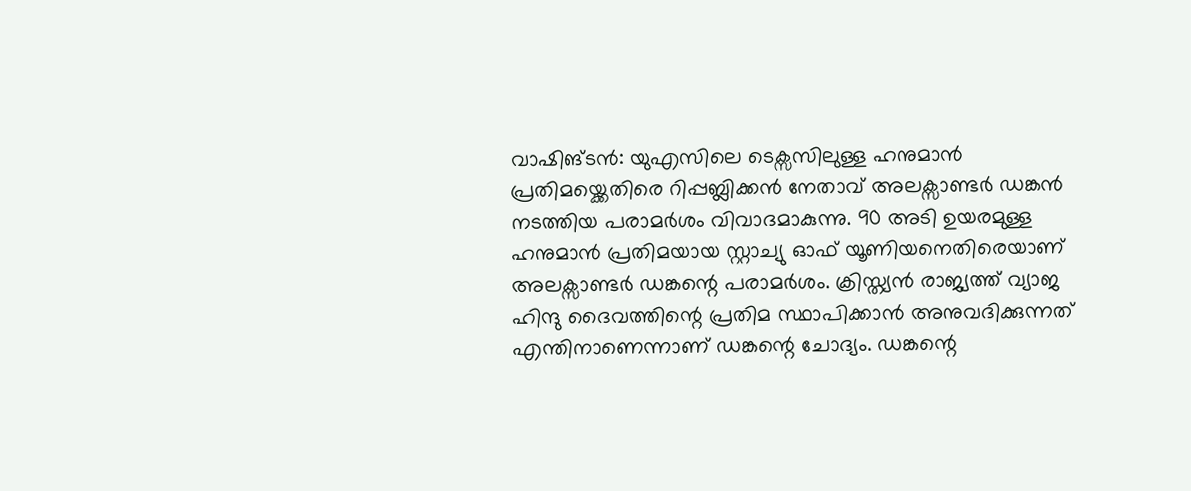വാഷിങ്ടൻ: യുഎസിലെ ടെക്സസിലുള്ള ഹനുമാൻ പ്രതിമയ്ക്കെതിരെ റിപ്പബ്ലിക്കൻ നേതാവ് അലക്സാണ്ടർ ഡങ്കൻ നടത്തിയ പരാമർശം വിവാദമാകുന്നു. 90 അടി ഉയരമുള്ള ഹനുമാൻ പ്രതിമയായ സ്റ്റാച്യു ഓഫ് യൂണിയനെതിരെയാണ് അലക്സാണ്ടർ ഡങ്കന്റെ പരാമർശം. ക്രിസ്ത്യൻ രാജ്യത്ത് വ്യാജ ഹിന്ദു ദൈവത്തിന്റെ പ്രതിമ സ്ഥാപിക്കാൻ അനുവദിക്കുന്നത് എന്തിനാണെന്നാണ് ഡങ്കന്റെ ചോദ്യം. ഡങ്കന്റെ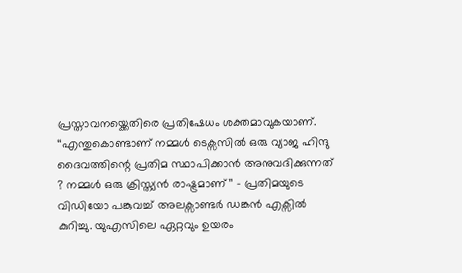പ്രസ്താവനയ്ക്കെതിരെ പ്രതിഷേധം ശക്തമാവുകയാണ്.
‘‘എന്തുകൊണ്ടാണ് നമ്മൾ ടെക്സസിൽ ഒരു വ്യാജ ഹിന്ദു ദൈവത്തിന്റെ പ്രതിമ സ്ഥാപിക്കാൻ അനുവദിക്കുന്നത് ? നമ്മൾ ഒരു ക്രിസ്ത്യൻ രാഷ്ട്രമാണ്’’ – പ്രതിമയുടെ വിഡിയോ പങ്കുവച്ച് അലക്സാണ്ടർ ഡങ്കൻ എക്സിൽ കുറിച്ചു. യുഎസിലെ ഏറ്റവും ഉയരം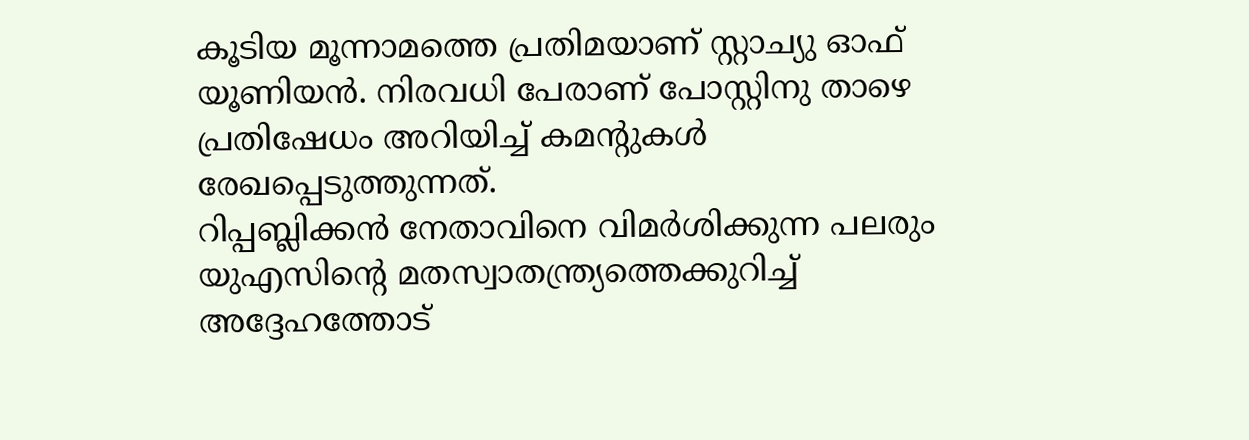കൂടിയ മൂന്നാമത്തെ പ്രതിമയാണ് സ്റ്റാച്യു ഓഫ് യൂണിയൻ. നിരവധി പേരാണ് പോസ്റ്റിനു താഴെ പ്രതിഷേധം അറിയിച്ച് കമന്റുകൾ രേഖപ്പെടുത്തുന്നത്.
റിപ്പബ്ലിക്കൻ നേതാവിനെ വിമർശിക്കുന്ന പലരും യുഎസിന്റെ മതസ്വാതന്ത്ര്യത്തെക്കുറിച്ച് അദ്ദേഹത്തോട്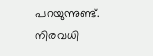പറയുന്നുണ്ട്. നിരവധി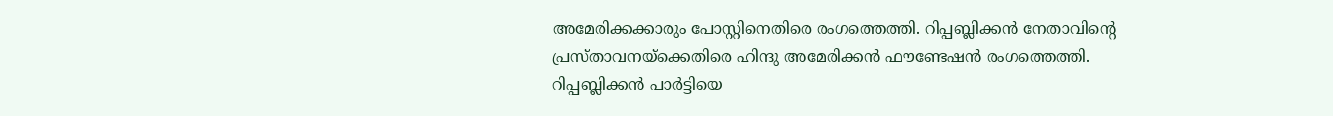അമേരിക്കക്കാരും പോസ്റ്റിനെതിരെ രംഗത്തെത്തി. റിപ്പബ്ലിക്കൻ നേതാവിന്റെ പ്രസ്താവനയ്ക്കെതിരെ ഹിന്ദു അമേരിക്കൻ ഫൗണ്ടേഷൻ രംഗത്തെത്തി. റിപ്പബ്ലിക്കൻ പാർട്ടിയെ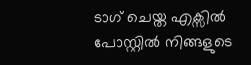ടാഗ് ചെയ്ത എക്സിൽ പോസ്റ്റിൽ നിങ്ങളുടെ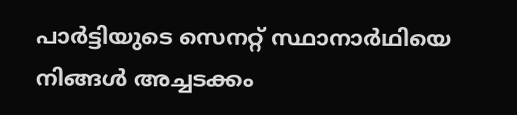പാർട്ടിയുടെ സെനറ്റ് സ്ഥാനാർഥിയെ നിങ്ങൾ അച്ചടക്കം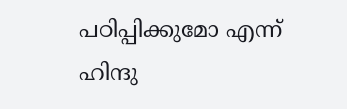പഠിപ്പിക്കുമോ എന്ന് ഹിന്ദു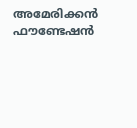അമേരിക്കൻ ഫൗണ്ടേഷൻ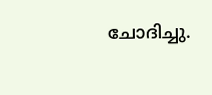ചോദിച്ചു.